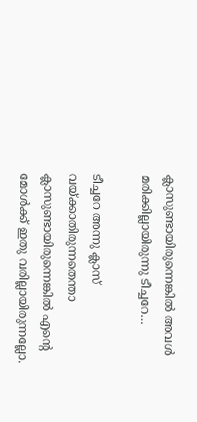ക്ലാസുണ്ടായിരുന്നെങ്കില്‍ അവള്‍ മരിക്കില്ലായിരുന്നു ടീച്ചറേ…

ടീച്ചറേ അന്നു ക്ലാസ് വയ്ക്കാതിരുന്നതെന്താ ക്ലാസുണ്ടായിരുന്നെങ്കില്‍ എന്റെ മോള്‍ക്ക് ഇതു വരില്ലായിരുന്നല്ലോ.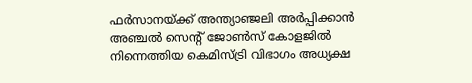ഫര്‍സാനയ്ക്ക് അന്ത്യാഞ്ജലി അര്‍പ്പിക്കാന്‍ അഞ്ചല്‍ സെന്റ് ജോണ്‍സ് കോളജില്‍ നിന്നെത്തിയ കെമിസ്ട്രി വിഭാഗം അധ്യക്ഷ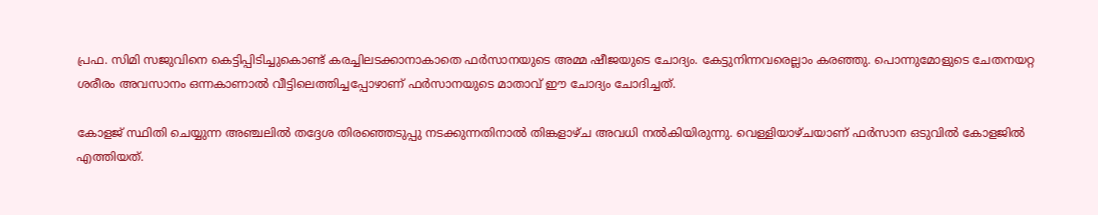പ്രഫ. സിമി സജുവിനെ കെട്ടിപ്പിടിച്ചുകൊണ്ട് കരച്ചിലടക്കാനാകാതെ ഫര്‍സാനയുടെ അമ്മ ഷീജയുടെ ചോദ്യം. കേട്ടുനിന്നവരെല്ലാം കരഞ്ഞു. പൊന്നുമോളുടെ ചേതനയറ്റ ശരീരം അവസാനം ഒന്നകാണാല്‍ വീട്ടിലെത്തിച്ചപ്പോഴാണ് ഫര്‍സാനയുടെ മാതാവ് ഈ ചോദ്യം ചോദിച്ചത്.

കോളജ് സ്ഥിതി ചെയ്യുന്ന അഞ്ചലില്‍ തദ്ദേശ തിരഞ്ഞെടുപ്പു നടക്കുന്നതിനാല്‍ തിങ്കളാഴ്ച അവധി നല്‍കിയിരുന്നു. വെള്ളിയാഴ്ചയാണ് ഫര്‍സാന ഒടുവില്‍ കോളജില്‍ എത്തിയത്.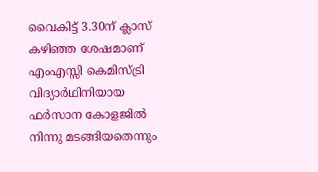വൈകിട്ട് 3.30ന് ക്ലാസ് കഴിഞ്ഞ ശേഷമാണ് എംഎസ്സി കെമിസ്ട്രി വിദ്യാര്‍ഥിനിയായ ഫര്‍സാന കോളജില്‍ നിന്നു മടങ്ങിയതെന്നും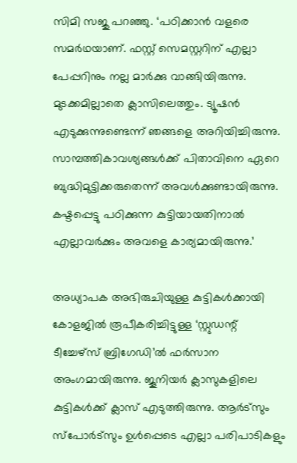സിമി സജു പറഞ്ഞു. ‘പഠിക്കാന്‍ വളരെ സമര്‍ഥയാണ്. ഫസ്റ്റ് സെമസ്റ്ററിന് എല്ലാ പേപ്പറിനും നല്ല മാര്‍ക്കു വാങ്ങിയിരുന്നു. മുടക്കമില്ലാതെ ക്ലാസിലെത്തും. ട്യൂഷന്‍ എടുക്കുന്നുണ്ടെന്ന് ഞങ്ങളെ അറിയിച്ചിരുന്നു. സാമ്പത്തികാവശ്യങ്ങള്‍ക്ക് പിതാവിനെ ഏറെ ബുദ്ധിമുട്ടിക്കരുതെന്ന് അവള്‍ക്കുണ്ടായിരുന്നു. കഷ്ടപ്പെട്ടു പഠിക്കുന്ന കുട്ടിയായതിനാല്‍ എല്ലാവര്‍ക്കും അവളെ കാര്യമായിരുന്നു.’

അധ്യാപക അഭിരുചിയുള്ള കുട്ടികള്‍ക്കായി കോളജില്‍ രൂപീകരിച്ചിട്ടുള്ള ‘സ്റ്റുഡന്റ് ടീച്ചേഴ്‌സ് ബ്രിഗേഡി’ല്‍ ഫര്‍സാന അംഗമായിരുന്നു. ജൂനിയര്‍ ക്ലാസുകളിലെ കുട്ടികള്‍ക്ക് ക്ലാസ് എടുത്തിരുന്നു. ആര്‍ട്‌സും സ്‌പോര്‍ട്‌സും ഉള്‍പ്പെടെ എല്ലാ പരിപാടികളും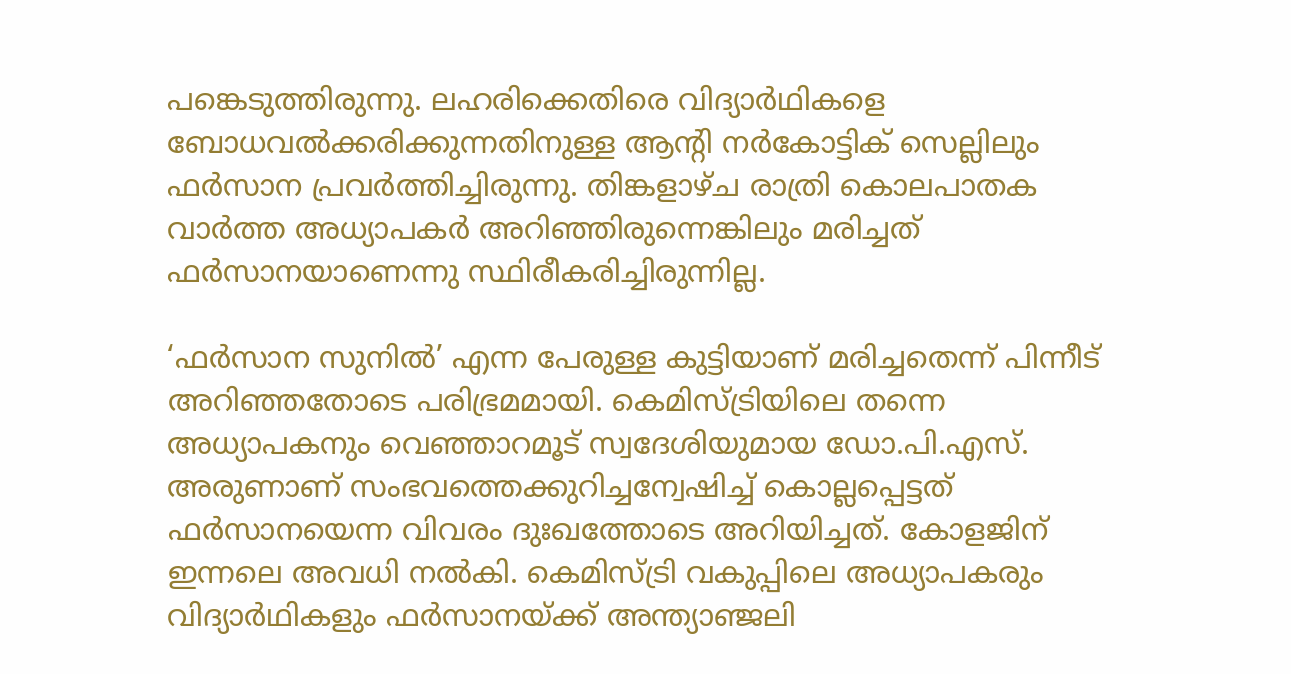പങ്കെടുത്തിരുന്നു. ലഹരിക്കെതിരെ വിദ്യാര്‍ഥികളെ ബോധവല്‍ക്കരിക്കുന്നതിനുള്ള ആന്റി നര്‍കോട്ടിക് സെല്ലിലും ഫര്‍സാന പ്രവര്‍ത്തിച്ചിരുന്നു. തിങ്കളാഴ്ച രാത്രി കൊലപാതക വാര്‍ത്ത അധ്യാപകര്‍ അറിഞ്ഞിരുന്നെങ്കിലും മരിച്ചത് ഫര്‍സാനയാണെന്നു സ്ഥിരീകരിച്ചിരുന്നില്ല.

‘ഫര്‍സാന സുനില്‍’ എന്ന പേരുള്ള കുട്ടിയാണ് മരിച്ചതെന്ന് പിന്നീട് അറിഞ്ഞതോടെ പരിഭ്രമമായി. കെമിസ്ട്രിയിലെ തന്നെ അധ്യാപകനും വെഞ്ഞാറമൂട് സ്വദേശിയുമായ ഡോ.പി.എസ്. അരുണാണ് സംഭവത്തെക്കുറിച്ചന്വേഷിച്ച് കൊല്ലപ്പെട്ടത് ഫര്‍സാനയെന്ന വിവരം ദുഃഖത്തോടെ അറിയിച്ചത്. കോളജിന് ഇന്നലെ അവധി നല്‍കി. കെമിസ്ട്രി വകുപ്പിലെ അധ്യാപകരും വിദ്യാര്‍ഥികളും ഫര്‍സാനയ്ക്ക് അന്ത്യാഞ്ജലി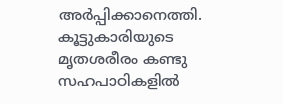അര്‍പ്പിക്കാനെത്തി. കൂട്ടുകാരിയുടെ മൃതശരീരം കണ്ടു സഹപാഠികളില്‍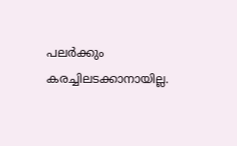പലര്‍ക്കും കരച്ചിലടക്കാനായില്ല.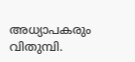അധ്യാപകരും വിതുമ്പി.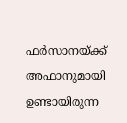ഫര്‍സാനയ്ക്ക് അഫാനുമായി ഉണ്ടായിരുന്ന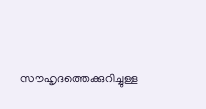സൗഹൃദത്തെക്കുറിച്ചുള്ള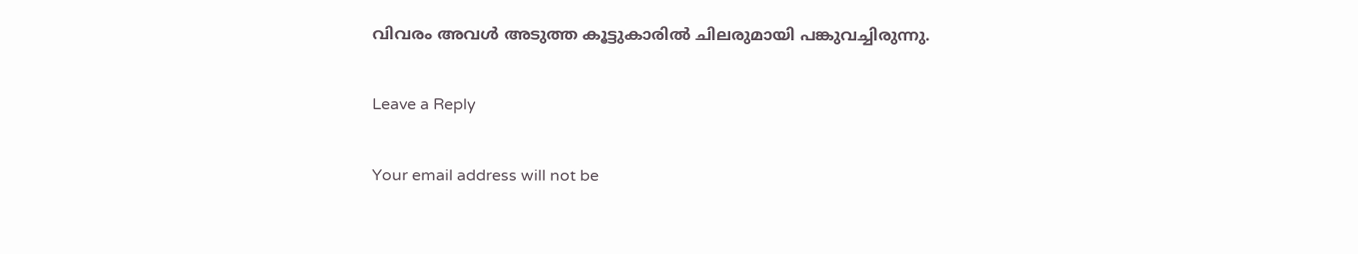വിവരം അവള്‍ അടുത്ത കൂട്ടുകാരില്‍ ചിലരുമായി പങ്കുവച്ചിരുന്നു.

Leave a Reply

Your email address will not be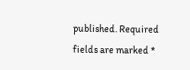published. Required fields are marked *